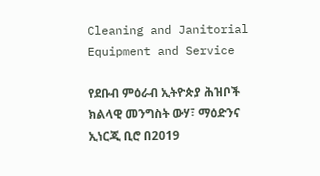Cleaning and Janitorial Equipment and Service

የደቡብ ምዕራብ ኢትዮጵያ ሕዝቦች ክልላዊ መንግስት ውሃ፣ ማዕድንና ኢነርጂ ቢሮ በ2019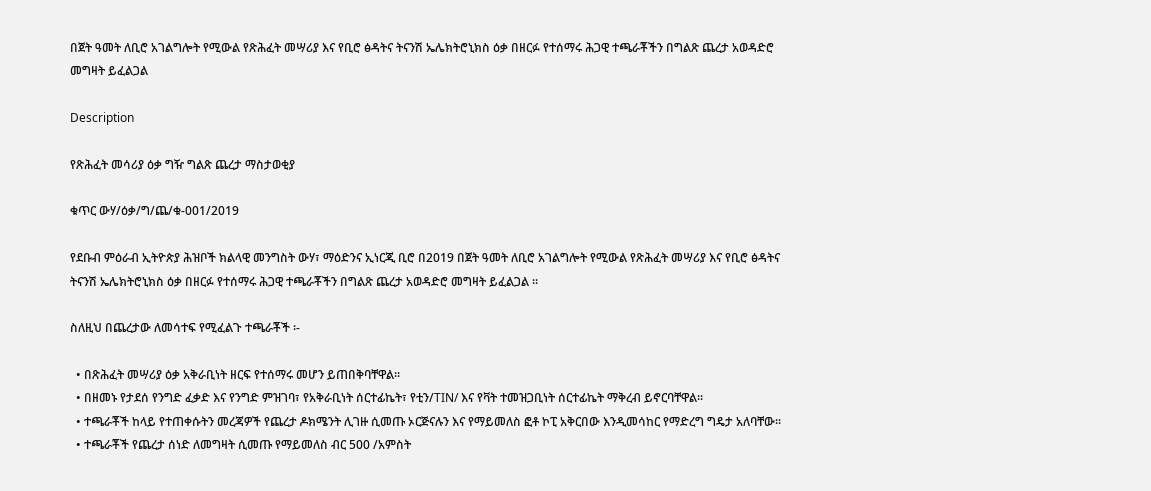በጀት ዓመት ለቢሮ አገልግሎት የሚውል የጽሕፈት መሣሪያ እና የቢሮ ፅዳትና ትናንሽ ኤሌክትሮኒክስ ዕቃ በዘርፉ የተሰማሩ ሕጋዊ ተጫራቾችን በግልጽ ጨረታ አወዳድሮ መግዛት ይፈልጋል

Description

የጽሕፈት መሳሪያ ዕቃ ግዥ ግልጽ ጨረታ ማስታወቂያ

ቁጥር ውሃ/ዕቃ/ግ/ጨ/ቁ-001/2019

የደቡብ ምዕራብ ኢትዮጵያ ሕዝቦች ክልላዊ መንግስት ውሃ፣ ማዕድንና ኢነርጂ ቢሮ በ2019 በጀት ዓመት ለቢሮ አገልግሎት የሚውል የጽሕፈት መሣሪያ እና የቢሮ ፅዳትና ትናንሽ ኤሌክትሮኒክስ ዕቃ በዘርፉ የተሰማሩ ሕጋዊ ተጫራቾችን በግልጽ ጨረታ አወዳድሮ መግዛት ይፈልጋል ፡፡

ስለዚህ በጨረታው ለመሳተፍ የሚፈልጉ ተጫራቾች ፡-

  • በጽሕፈት መሣሪያ ዕቃ አቅራቢነት ዘርፍ የተሰማሩ መሆን ይጠበቅባቸዋል፡፡
  • በዘመኑ የታደሰ የንግድ ፈቃድ እና የንግድ ምዝገባ፣ የአቅራቢነት ሰርተፊኬት፣ የቲን/TIN/ እና የቫት ተመዝጋቢነት ሰርተፊኬት ማቅረብ ይኖርባቸዋል፡፡
  • ተጫራቾች ከላይ የተጠቀሱትን መረጃዎች የጨረታ ዶክሜንት ሊገዙ ሲመጡ ኦርጅናሉን እና የማይመለስ ፎቶ ኮፒ አቅርበው እንዲመሳከር የማድረግ ግዴታ አለባቸው፡፡
  • ተጫራቾች የጨረታ ሰነድ ለመግዛት ሲመጡ የማይመለስ ብር 500 /አምስት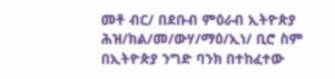መቶ ብር/ በደቡብ ምዕራብ ኢትዮጵያ ሕዝ/ክል/መ/ውሃ/ማዕ/ኢነ/ ቢሮ ስም በኢትዮጵያ ንግድ ባንክ በተከፈተው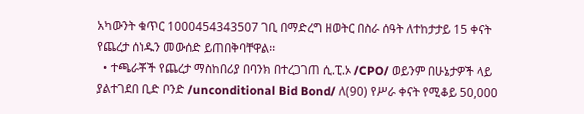አካውንት ቁጥር 1000454343507 ገቢ በማድረግ ዘወትር በስራ ሰዓት ለተከታታይ 15 ቀናት የጨረታ ሰነዱን መውሰድ ይጠበቅባቸዋል፡፡
  • ተጫራቾች የጨረታ ማስከበሪያ በባንክ በተረጋገጠ ሲ.ፒ.ኦ /CPO/ ወይንም በሁኔታዎች ላይ ያልተገደበ ቢድ ቦንድ /unconditional Bid Bond/ ለ(90) የሥራ ቀናት የሚቆይ 50,000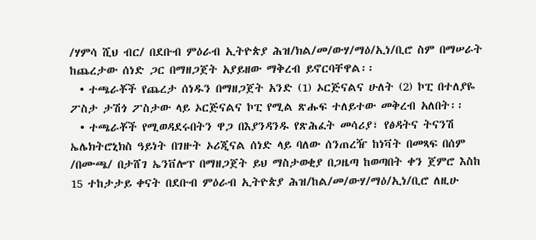/ሃምሳ ሺህ ብር/ በደቡብ ምዕራብ ኢትዮጵያ ሕዝ/ክል/መ/ውሃ/ማዕ/ኢነ/ቢሮ ስም በማሠራት ከጨረታው ሰነድ ጋር በማዘጋጀት አያይዘው ማቅረብ ይኖርባቸዋል፡፡
  • ተጫራቾች የጨረታ ሰነዱን በማዘጋጀት አንድ (1) ኦርጅናልና ሁለት (2) ኮፒ በተለያዬ ፖስታ ታሽጎ ፖስታው ላይ ኦርጅናልና ኮፒ የሚል ጽሑፍ ተለይተው መቅረብ አለበት፡፡
  • ተጫራቾች የሚወዳደሩበትን ዋጋ በእያንዳንዱ የጽሕፈት መሳሪያ፣ የፅዳትና ትናንሽ ኤሌክትሮኒክስ ዓይነት በገዙት ኦሪጂናል ሰነድ ላይ ባለው ሰንጠረዥ ከነቫት በመጻፍ በሰም /በሙጫ/ በታሸገ ኤንቨሎፕ በማዘጋጀት ይህ ማስታወቂያ በጋዜጣ ከወጣበት ቀን ጀምሮ እስከ 15 ተከታታይ ቀናት በደቡብ ምዕራብ ኢትዮጵያ ሕዝ/ከል/መ/ውሃ/ማዕ/ኢነ/ቢሮ ለዚሁ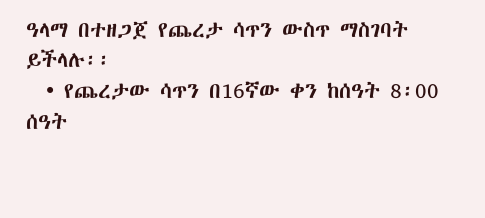ዓላማ በተዘጋጀ የጨረታ ሳጥን ውስጥ ማስገባት ይችላሉ፡፡
  • የጨረታው ሳጥን በ16ኛው ቀን ከሰዓት 8፡00 ሰዓት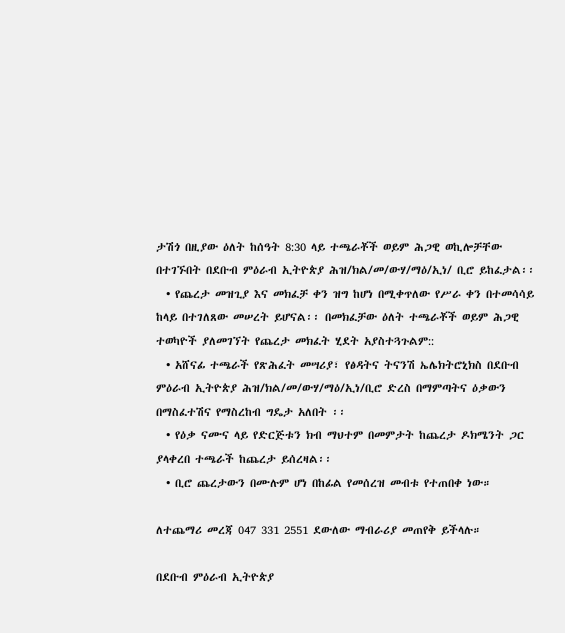ታሽጎ በዚያው ዕለት ከሰዓት 8:30 ላይ ተጫራቾች ወይም ሕጋዊ ወኪሎቻቸው በተገኙበት በደቡብ ምዕራብ ኢትዮጵያ ሕዝ/ክል/መ/ውሃ/ማዕ/ኢነ/ ቢሮ ይከፈታል፡፡
  • የጨረታ መዝጊያ እና መክፈቻ ቀን ዝግ ከሆነ በሚቀጥለው የሥራ ቀን በተመሳሳይ ከላይ በተገለጸው መሠረት ይሆናል፡፡ በመክፈቻው ዕለት ተጫራቾች ወይም ሕጋዊ ተወካዮች ያለመገኘት የጨረታ መክፈት ሂደት አያስተጓጉልም::
  • አሸናፊ ተጫራች የጽሕፈት መሣሪያ፣ የፅዳትና ትናንሽ ኤሌክትሮኒክስ በደቡብ ምዕራብ ኢትዮጵያ ሕዝ/ክል/መ/ውሃ/ማዕ/ኢነ/ቢሮ ድረስ በማምጣትና ዕቃውን በማስፈተሽና የማስረከብ ግዴታ አለበት ፡፡
  • የዕቃ ናሙና ላይ የድርጅቱን ክብ ማህተም በመምታት ከጨረታ ዶክሜንት ጋር ያላቀረበ ተጫራች ከጨረታ ይሰረዛል፡፡
  • ቢሮ ጨረታውን በሙሉም ሆነ በከፊል የመሰረዝ መብቱ የተጠበቀ ነው።

ለተጨማሪ መረጃ 047 331 2551 ደውለው ማብራሪያ መጠየቅ ይችላሉ።

በደቡብ ምዕራብ ኢትዮጵያ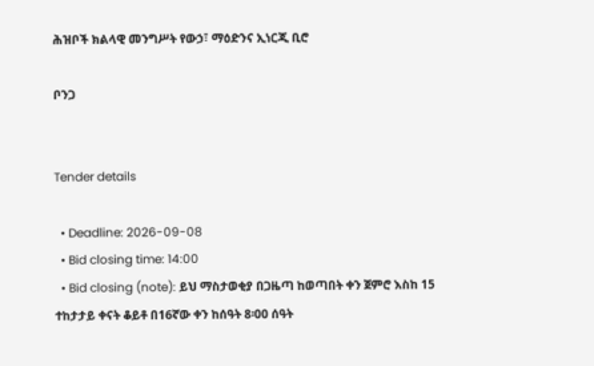ሕዝቦች ክልላዊ መንግሥት የውኃ፣ ማዕድንና ኢነርጂ ቢሮ

ቦንጋ


Tender details

  • Deadline: 2026-09-08
  • Bid closing time: 14:00
  • Bid closing (note): ይህ ማስታወቂያ በጋዜጣ ከወጣበት ቀን ጀምሮ እስከ 15 ተከታታይ ቀናት ቆይቶ በ16ኛው ቀን ከሰዓት 8፡00 ሰዓት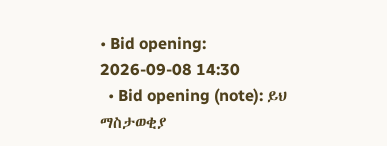• Bid opening: 2026-09-08 14:30
  • Bid opening (note): ይህ ማስታወቂያ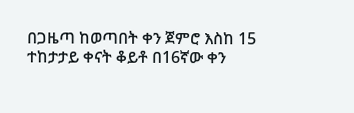በጋዜጣ ከወጣበት ቀን ጀምሮ እስከ 15 ተከታታይ ቀናት ቆይቶ በ16ኛው ቀን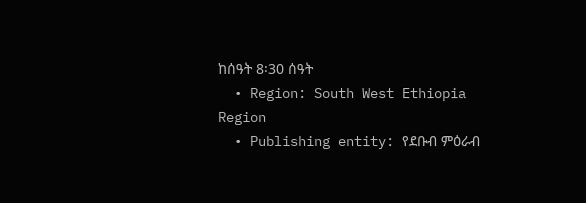ከሰዓት 8፡30 ሰዓት
  • Region: South West Ethiopia Region
  • Publishing entity: የደቡብ ምዕራብ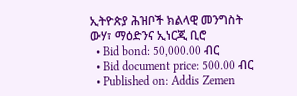ኢትዮጵያ ሕዝቦች ክልላዊ መንግስት ውሃ፣ ማዕድንና ኢነርጂ ቢሮ
  • Bid bond: 50,000.00 ብር
  • Bid document price: 500.00 ብር
  • Published on: Addis Zemen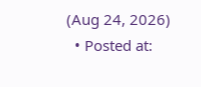(Aug 24, 2026)
  • Posted at: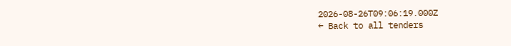2026-08-26T09:06:19.000Z
← Back to all tenders